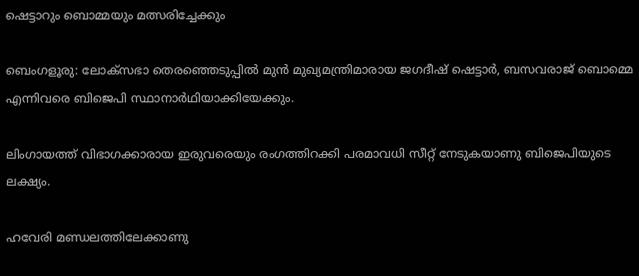ഷെട്ടാറും ബൊമ്മയും മത്സരിച്ചേക്കും

ബെംഗളൂരു: ലോക്സഭാ തെരഞ്ഞെടുപ്പില്‍ മുൻ മുഖ്യമന്ത്രിമാരായ ജഗദീഷ് ഷെട്ടാർ, ബസവരാജ് ബൊമ്മെ എന്നിവരെ ബിജെപി സ്ഥാനാർഥിയാക്കിയേക്കും.

ലിംഗായത്ത് വിഭാഗക്കാരായ ഇരുവരെയും രംഗത്തിറക്കി പരമാവധി സീറ്റ് നേടുകയാണു ബിജെപിയുടെ ലക്ഷ്യം.

ഹവേരി മണ്ഡലത്തിലേക്കാണു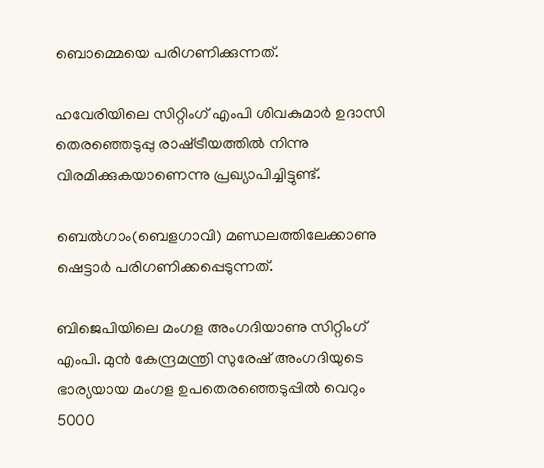ബൊമ്മെയെ പരിഗണിക്കുന്നത്.

ഹവേരിയിലെ സിറ്റിംഗ് എംപി ശിവകുമാർ ഉദാസി തെരഞ്ഞെടുപ്പു രാഷ്‌ട്രീയത്തില്‍ നിന്നു വിരമിക്കുകയാണെന്നു പ്രഖ്യാപിച്ചിട്ടുണ്ട്.

ബെല്‍ഗാം(ബെളഗാവി) മണ്ഡലത്തിലേക്കാണു ഷെട്ടാർ പരിഗണിക്കപ്പെടുന്നത്.

ബിജെപിയിലെ മംഗള അംഗദിയാണു സിറ്റിംഗ് എംപി. മുൻ കേന്ദ്രമന്ത്രി സുരേഷ് അംഗദിയുടെ ഭാര്യയായ മംഗള ഉപതെരഞ്ഞെടുപ്പില്‍ വെറും 5000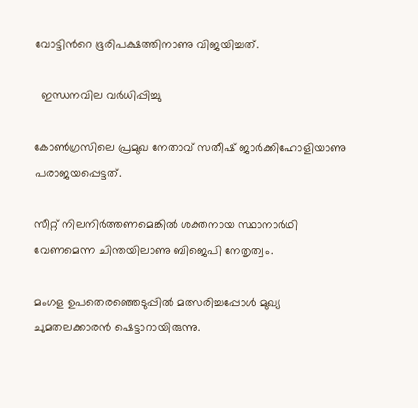വോട്ടിന്‍റെ ഭൂരിപക്ഷത്തിനാണു വിജയിച്ചത്.

  ഇന്ധനവില വർധിപ്പിച്ചു

കോണ്‍ഗ്രസിലെ പ്രമുഖ നേതാവ് സതീഷ് ജാർക്കിഹോളിയാണു പരാജയപ്പെട്ടത്.

സീറ്റ് നിലനിർത്തണമെങ്കില്‍ ശക്തനായ സ്ഥാനാർഥി വേണമെന്ന ചിന്തയിലാണു ബിജെപി നേതൃത്വം.

മംഗള ഉപതെരഞ്ഞെടുപ്പില്‍ മത്സരിച്ചപ്പോള്‍ മുഖ്യ ചുമതലക്കാരൻ ഷെട്ടാറായിരുന്നു.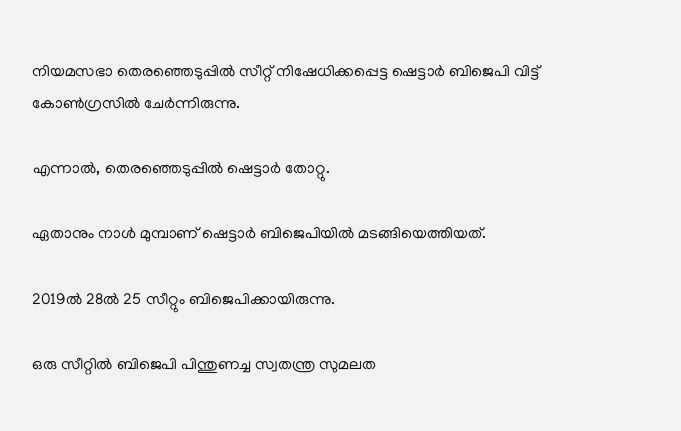നിയമസഭാ തെരഞ്ഞെടുപ്പില്‍ സീറ്റ് നിഷേധിക്കപ്പെട്ട ഷെട്ടാർ ബിജെപി വിട്ട് കോണ്‍ഗ്രസില്‍ ചേർന്നിരുന്നു.

എന്നാല്‍, തെരഞ്ഞെടുപ്പില്‍ ഷെട്ടാർ തോറ്റു.

ഏതാനും നാള്‍ മുമ്പാണ് ഷെട്ടാർ ബിജെപിയില്‍ മടങ്ങിയെത്തിയത്.

2019ല്‍ 28ല്‍ 25 സീറ്റും ബിജെപിക്കായിരുന്നു.

ഒരു സീറ്റില്‍ ബിജെപി പിന്തുണച്ച സ്വതന്ത്ര സുമലത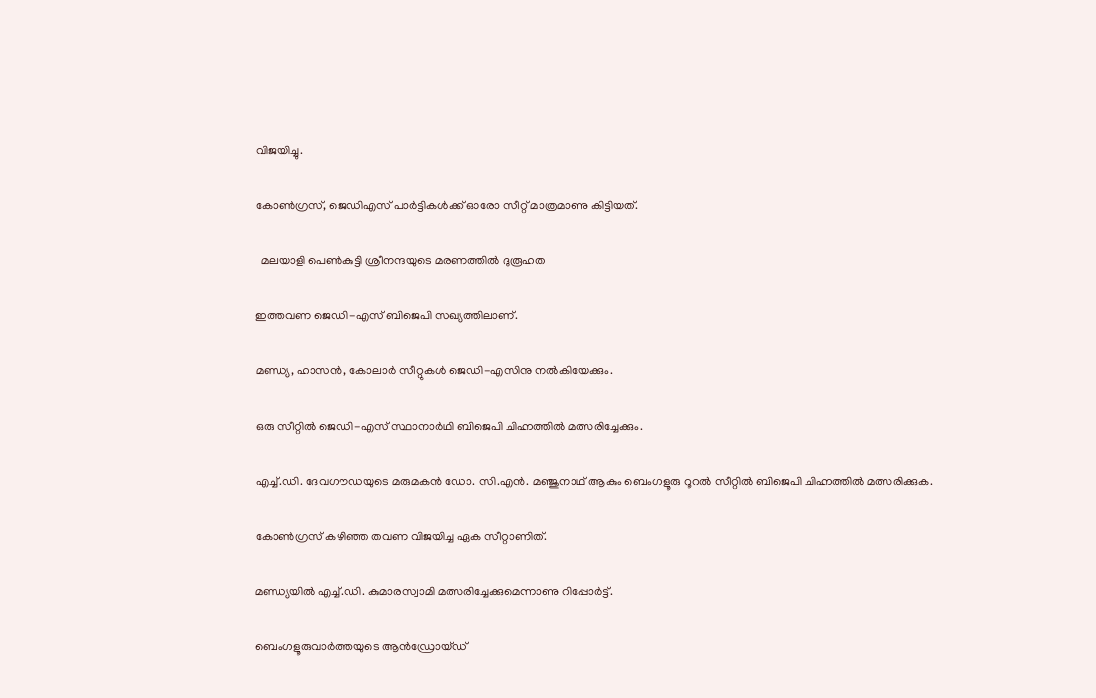വിജയിച്ചു.

കോണ്‍ഗ്രസ്, ജെഡിഎസ് പാർട്ടികള്‍ക്ക് ഓരോ സീറ്റ് മാത്രമാണു കിട്ടിയത്.

  മലയാളി പെൺകുട്ടി ശ്രീനന്ദയുടെ മരണത്തിൽ ദുരൂഹത

ഇത്തവണ ജെഡി-എസ് ബിജെപി സഖ്യത്തിലാണ്.

മണ്ഡ്യ, ഹാസൻ, കോലാർ സീറ്റുകള്‍ ജെഡി-എസിനു നൽകിയേക്കും.

ഒരു സീറ്റില്‍ ജെഡി-എസ് സ്ഥാനാർഥി ബിജെപി ചിഹ്നത്തില്‍ മത്സരിച്ചേക്കും.

എച്ച്‌.ഡി. ദേവഗൗഡയുടെ മരുമകൻ ഡോ. സി.എൻ. മഞ്ജുനാഥ് ആകും ബെംഗളൂരു റൂറല്‍ സീറ്റില്‍ ബിജെപി ചിഹ്നത്തില്‍ മത്സരിക്കുക.

കോണ്‍ഗ്രസ് കഴിഞ്ഞ തവണ വിജയിച്ച ഏക സീറ്റാണിത്.

മണ്ഡ്യയില്‍ എച്ച്‌.ഡി. കുമാരസ്വാമി മത്സരിച്ചേക്കുമെന്നാണു റിപ്പോർട്ട്.

ബെംഗളൂരുവാർത്തയുടെ ആൻഡ്രോയ്ഡ്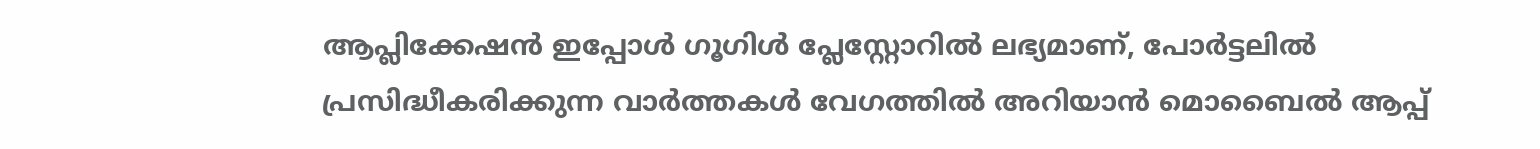ആപ്ലിക്കേഷൻ ഇപ്പോൾ ഗൂഗിൾ പ്ലേസ്റ്റോറിൽ ലഭ്യമാണ്, പോർട്ടലിൽ പ്രസിദ്ധീകരിക്കുന്ന വാർത്തകൾ വേഗത്തിൽ അറിയാൻ മൊബൈൽ ആപ്പ്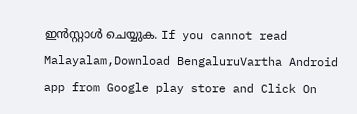ഇൻസ്റ്റാൾ ചെയ്യുക. If you cannot read Malayalam,Download BengaluruVartha Android app from Google play store and Click On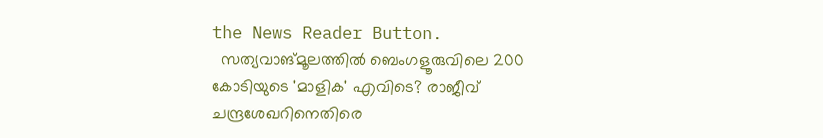the News Reader Button.
  സത്യവാങ്മൂലത്തിൽ ബെംഗളൂരുവിലെ 200 കോടിയുടെ 'മാളിക' എവിടെ? രാജീവ് ചന്ദ്രശേഖറിനെതിരെ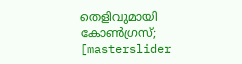തെളിവുമായി കോൺഗ്രസ്;
[masterslider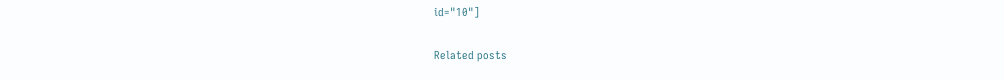id="10"]

Related posts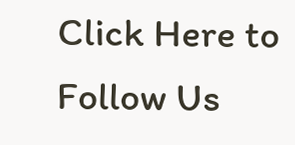Click Here to Follow Us